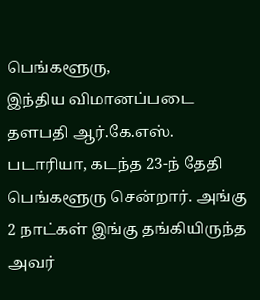பெங்களூரு,
இந்திய விமானப்படை தளபதி ஆர்.கே.எஸ். படாரியா, கடந்த 23-ந் தேதி பெங்களூரு சென்றார். அங்கு 2 நாட்கள் இங்கு தங்கியிருந்த அவர்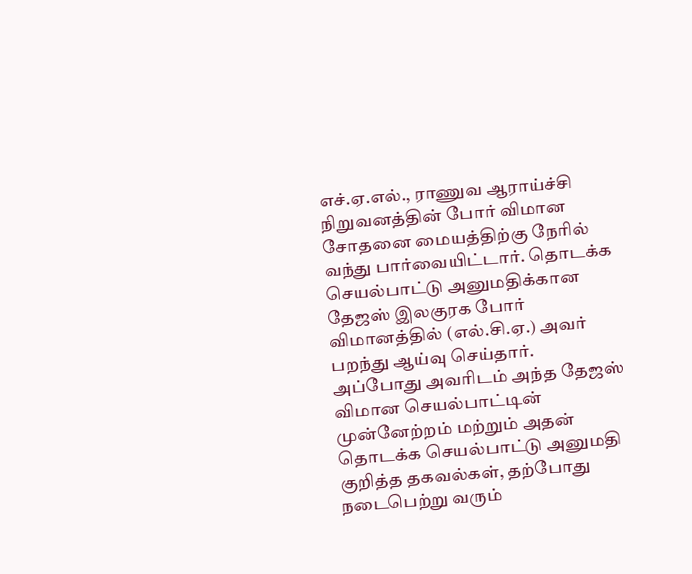எச்.ஏ.எல்., ராணுவ ஆராய்ச்சி நிறுவனத்தின் போர் விமான சோதனை மையத்திற்கு நேரில் வந்து பார்வையிட்டார். தொடக்க செயல்பாட்டு அனுமதிக்கான தேஜஸ் இலகுரக போர் விமானத்தில் (எல்.சி.ஏ.) அவர் பறந்து ஆய்வு செய்தார்.
அப்போது அவரிடம் அந்த தேஜஸ் விமான செயல்பாட்டின் முன்னேற்றம் மற்றும் அதன் தொடக்க செயல்பாட்டு அனுமதி குறித்த தகவல்கள், தற்போது நடைபெற்று வரும்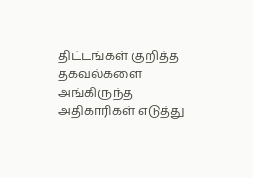திட்டங்கள் குறித்த தகவல்களை அங்கிருந்த அதிகாரிகள் எடுத்து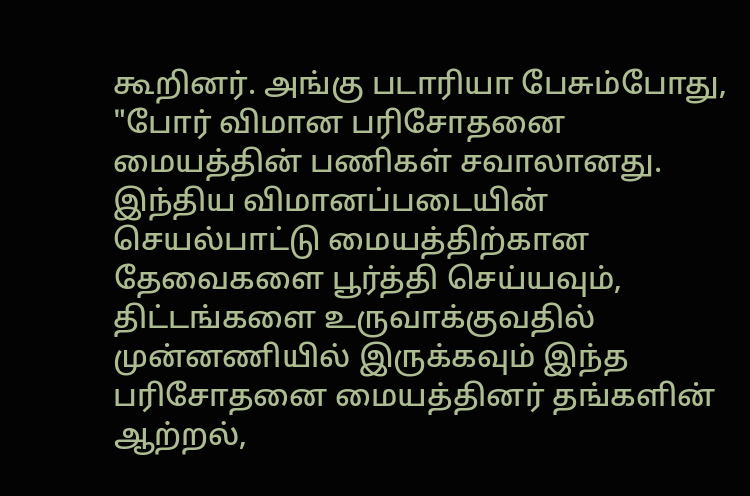கூறினர். அங்கு படாரியா பேசும்போது, "போர் விமான பரிசோதனை மையத்தின் பணிகள் சவாலானது. இந்திய விமானப்படையின் செயல்பாட்டு மையத்திற்கான தேவைகளை பூர்த்தி செய்யவும், திட்டங்களை உருவாக்குவதில் முன்னணியில் இருக்கவும் இந்த பரிசோதனை மையத்தினர் தங்களின் ஆற்றல்,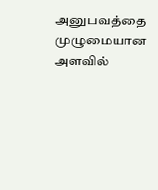அனுபவத்தை முழுமையான அளவில்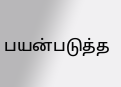பயன்படுத்த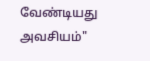வேண்டியது அவசியம்"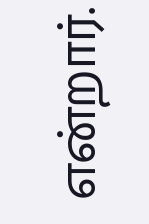என்றார்.